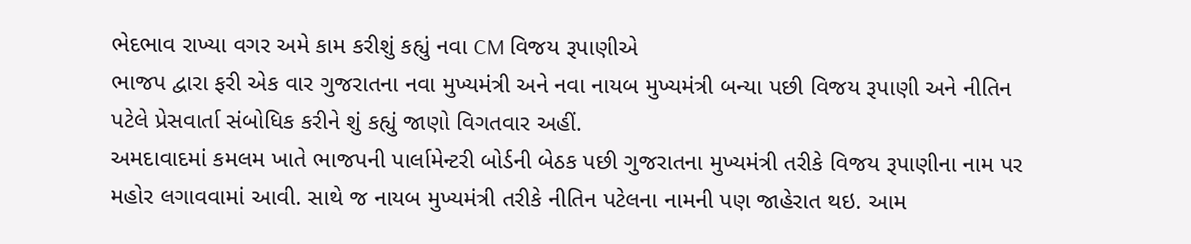ભેદભાવ રાખ્યા વગર અમે કામ કરીશું કહ્યું નવા CM વિજય રૂપાણીએ
ભાજપ દ્વારા ફરી એક વાર ગુજરાતના નવા મુખ્યમંત્રી અને નવા નાયબ મુખ્યમંત્રી બન્યા પછી વિજય રૂપાણી અને નીતિન પટેલે પ્રેસવાર્તા સંબોધિક કરીને શું કહ્યું જાણો વિગતવાર અહીં.
અમદાવાદમાં કમલમ ખાતે ભાજપની પાર્લામેન્ટરી બોર્ડની બેઠક પછી ગુજરાતના મુખ્યમંત્રી તરીકે વિજય રૂપાણીના નામ પર મહોર લગાવવામાં આવી. સાથે જ નાયબ મુખ્યમંત્રી તરીકે નીતિન પટેલના નામની પણ જાહેરાત થઇ. આમ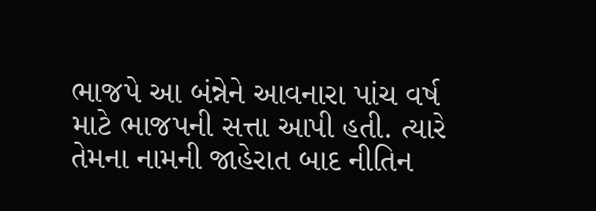ભાજપે આ બંન્નેને આવનારા પાંચ વર્ષ માટે ભાજપની સત્તા આપી હતી. ત્યારે તેમના નામની જાહેરાત બાદ નીતિન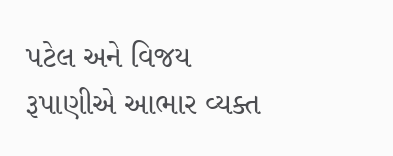પટેલ અને વિજય રૂપાણીએ આભાર વ્યક્ત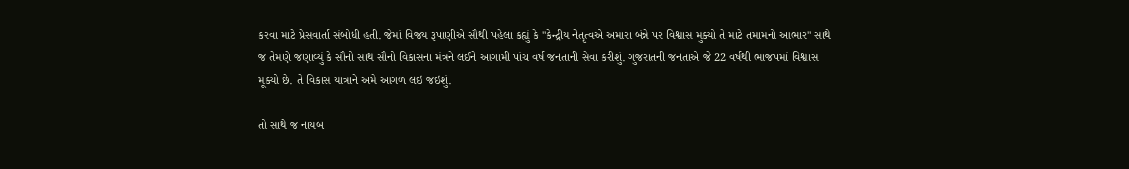કરવા માટે પ્રેસવાર્તા સંબોધી હતી. જેમાં વિજય રૂપાણીએ સૌથી પહેલા કહ્યું કે "કેન્દ્રીય નેતૃત્વએ અમારા બંન્ને પર વિશ્વાસ મુક્યો તે માટે તમામનો આભાર" સાથે જ તેમણે જણાવ્યું કે સૌનો સાથ સૌનો વિકાસના મંત્રને લઈને આગામી પાંચ વર્ષ જનતાની સેવા કરીશું. ગુજરાતની જનતાએ જે 22 વર્ષથી ભાજપમાં વિશ્વાસ મૂક્યો છે. તે વિકાસ યાત્રાને અમે આગળ લઇ જઇશું.

તો સાથે જ નાયબ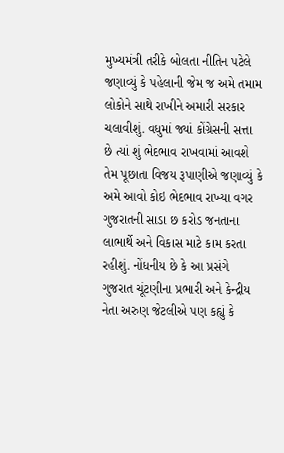મુખ્યમંત્રી તરીકે બોલતા નીતિન પટેલે જણાવ્યું કે પહેલાની જેમ જ અમે તમામ લોકોને સાથે રાખીને અમારી સરકાર ચલાવીશું. વધુમાં જ્યાં કોંગ્રેસની સત્તા છે ત્યાં શું ભેદભાવ રાખવામાં આવશે તેમ પૂછાતા વિજય રૂપાણીએ જણાવ્યું કે અમે આવો કોઇ ભેદભાવ રાખ્યા વગર ગુજરાતની સાડા છ કરોડ જનતાના લાભાર્થે અને વિકાસ માટે કામ કરતા રહીશું. નોંધનીય છે કે આ પ્રસંગે ગુજરાત ચૂંટણીના પ્રભારી અને કેન્દ્રીય નેતા અરુણ જેટલીએ પણ કહ્યું કે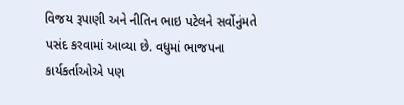વિજય રૂપાણી અને નીતિન ભાઇ પટેલને સર્વોનુંમતે પસંદ કરવામાં આવ્યા છે. વધુમાં ભાજપના કાર્યકર્તાઓએ પણ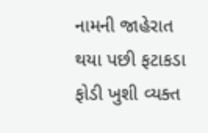નામની જાહેરાત થયા પછી ફટાકડા ફોડી ખુશી વ્યક્ત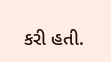કરી હતી.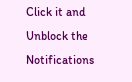Click it and Unblock the Notifications